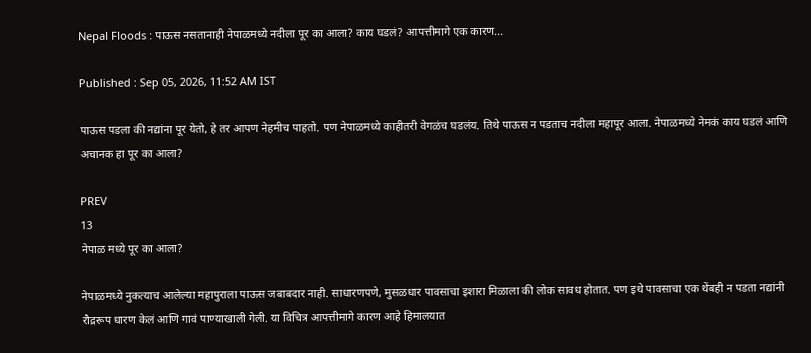Nepal Floods : पाऊस नसतानाही नेपाळमध्ये नदीला पूर का आला? काय घडलं? आपत्तीमागे एक कारण...

Published : Sep 05, 2026, 11:52 AM IST

पाऊस पडला की नद्यांना पूर येतो, हे तर आपण नेहमीच पाहतो. पण नेपाळमध्ये काहीतरी वेगळंच घडलंय. तिथे पाऊस न पडताच नदीला महापूर आला. नेपाळमध्ये नेमकं काय घडलं आणि अचानक हा पूर का आला?

PREV
13
नेपाळ मध्ये पूर का आला?

नेपाळमध्ये नुकत्याच आलेल्या महापुराला पाऊस जबाबदार नाही. साधारणपणे, मुसळधार पावसाचा इशारा मिळाला की लोक सावध होतात. पण इथे पावसाचा एक थेंबही न पडता नद्यांनी रौद्ररूप धारण केलं आणि गावं पाण्याखाली गेली. या विचित्र आपत्तीमागे कारण आहे हिमालयात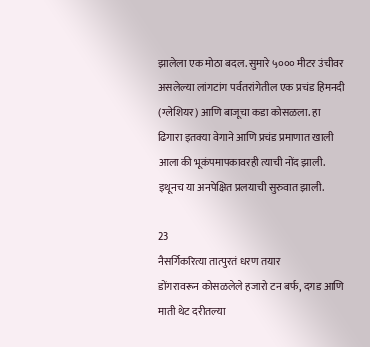झालेला एक मोठा बदल. सुमारे ५००० मीटर उंचीवर असलेल्या लांगटांग पर्वतरांगेतील एक प्रचंड हिमनदी (ग्लेशियर) आणि बाजूचा कडा कोसळला. हा ढिगारा इतक्या वेगाने आणि प्रचंड प्रमाणात खाली आला की भूकंपमापकावरही त्याची नोंद झाली. इथूनच या अनपेक्षित प्रलयाची सुरुवात झाली.

23
नैसर्गिकरित्या तात्पुरतं धरण तयार
डोंगरावरून कोसळलेले हजारो टन बर्फ, दगड आणि माती थेट दरीतल्या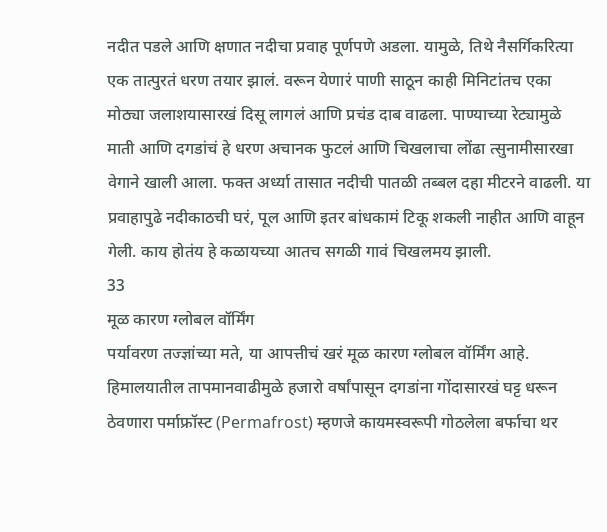नदीत पडले आणि क्षणात नदीचा प्रवाह पूर्णपणे अडला. यामुळे, तिथे नैसर्गिकरित्या एक तात्पुरतं धरण तयार झालं. वरून येणारं पाणी साठून काही मिनिटांतच एका मोठ्या जलाशयासारखं दिसू लागलं आणि प्रचंड दाब वाढला. पाण्याच्या रेट्यामुळे माती आणि दगडांचं हे धरण अचानक फुटलं आणि चिखलाचा लोंढा त्सुनामीसारखा वेगाने खाली आला. फक्त अर्ध्या तासात नदीची पातळी तब्बल दहा मीटरने वाढली. या प्रवाहापुढे नदीकाठची घरं, पूल आणि इतर बांधकामं टिकू शकली नाहीत आणि वाहून गेली. काय होतंय हे कळायच्या आतच सगळी गावं चिखलमय झाली.
33
मूळ कारण ग्लोबल वॉर्मिंग
पर्यावरण तज्ज्ञांच्या मते, या आपत्तीचं खरं मूळ कारण ग्लोबल वॉर्मिंग आहे. हिमालयातील तापमानवाढीमुळे हजारो वर्षांपासून दगडांना गोंदासारखं घट्ट धरून ठेवणारा पर्माफ्रॉस्ट (Permafrost) म्हणजे कायमस्वरूपी गोठलेला बर्फाचा थर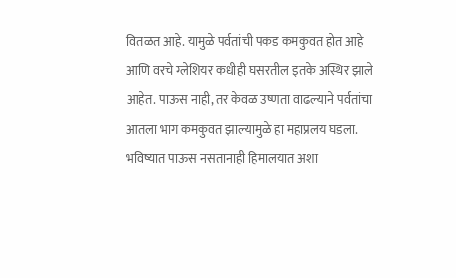वितळत आहे. यामुळे पर्वतांची पकड कमकुवत होत आहे आणि वरचे ग्लेशियर कधीही घसरतील इतके अस्थिर झाले आहेत. पाऊस नाही, तर केवळ उष्णता वाढल्याने पर्वतांचा आतला भाग कमकुवत झाल्यामुळे हा महाप्रलय घडला. भविष्यात पाऊस नसतानाही हिमालयात अशा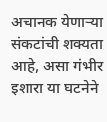अचानक येणाऱ्या संकटांची शक्यता आहे, असा गंभीर इशारा या घटनेने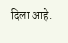दिला आहे.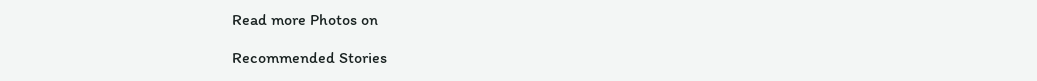Read more Photos on

Recommended Stories